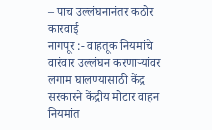– पाच उल्लंघनानंतर कठोर कारवाई
नागपूर :- वाहतूक नियमांचे वारंवार उल्लंघन करणाऱ्यांवर लगाम घालण्यासाठी केंद्र सरकारने केंद्रीय मोटार वाहन नियमांत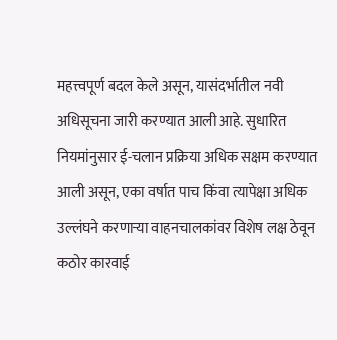महत्त्वपूर्ण बदल केले असून, यासंदर्भातील नवी अधिसूचना जारी करण्यात आली आहे. सुधारित नियमांनुसार ई-चलान प्रक्रिया अधिक सक्षम करण्यात आली असून, एका वर्षात पाच किंवा त्यापेक्षा अधिक उल्लंघने करणाऱ्या वाहनचालकांवर विशेष लक्ष ठेवून कठोर कारवाई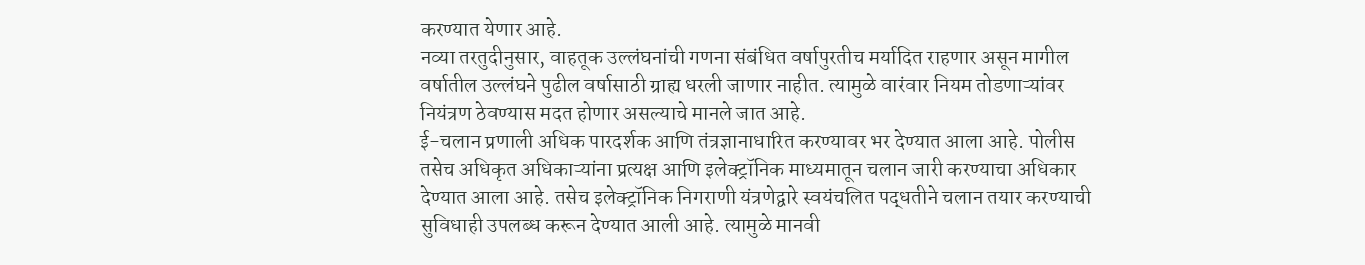करण्यात येणार आहे.
नव्या तरतुदीनुसार, वाहतूक उल्लंघनांची गणना संबंधित वर्षापुरतीच मर्यादित राहणार असून मागील वर्षातील उल्लंघने पुढील वर्षासाठी ग्राह्य धरली जाणार नाहीत. त्यामुळे वारंवार नियम तोडणाऱ्यांवर नियंत्रण ठेवण्यास मदत होणार असल्याचे मानले जात आहे.
ई-चलान प्रणाली अधिक पारदर्शक आणि तंत्रज्ञानाधारित करण्यावर भर देण्यात आला आहे. पोलीस तसेच अधिकृत अधिकाऱ्यांना प्रत्यक्ष आणि इलेक्ट्रॉनिक माध्यमातून चलान जारी करण्याचा अधिकार देण्यात आला आहे. तसेच इलेक्ट्रॉनिक निगराणी यंत्रणेद्वारे स्वयंचलित पद्धतीने चलान तयार करण्याची सुविधाही उपलब्ध करून देण्यात आली आहे. त्यामुळे मानवी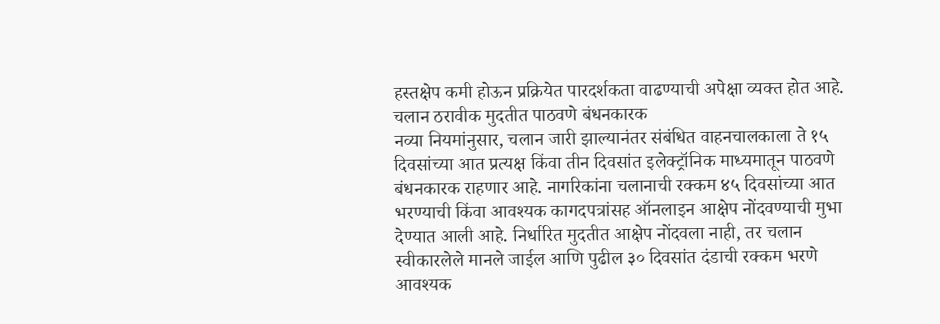हस्तक्षेप कमी होऊन प्रक्रियेत पारदर्शकता वाढण्याची अपेक्षा व्यक्त होत आहे.
चलान ठरावीक मुदतीत पाठवणे बंधनकारक
नव्या नियमांनुसार, चलान जारी झाल्यानंतर संबंधित वाहनचालकाला ते १५ दिवसांच्या आत प्रत्यक्ष किंवा तीन दिवसांत इलेक्ट्रॉनिक माध्यमातून पाठवणे बंधनकारक राहणार आहे. नागरिकांना चलानाची रक्कम ४५ दिवसांच्या आत भरण्याची किंवा आवश्यक कागदपत्रांसह ऑनलाइन आक्षेप नोंदवण्याची मुभा देण्यात आली आहे. निर्धारित मुदतीत आक्षेप नोंदवला नाही, तर चलान स्वीकारलेले मानले जाईल आणि पुढील ३० दिवसांत दंडाची रक्कम भरणे आवश्यक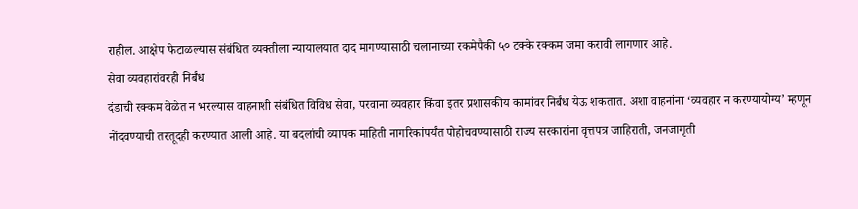राहील. आक्षेप फेटाळल्यास संबंधित व्यक्तीला न्यायालयात दाद मागण्यासाठी चलानाच्या रकमेपैकी ५० टक्के रक्कम जमा करावी लागणार आहे.
सेवा व्यवहारांवरही निर्बंध
दंडाची रक्कम वेळेत न भरल्यास वाहनाशी संबंधित विविध सेवा, परवाना व्यवहार किंवा इतर प्रशासकीय कामांवर निर्बंध येऊ शकतात. अशा वाहनांना ‘व्यवहार न करण्यायोग्य’ म्हणून नोंदवण्याची तरतूदही करण्यात आली आहे. या बदलांची व्यापक माहिती नागरिकांपर्यंत पोहोचवण्यासाठी राज्य सरकारांना वृत्तपत्र जाहिराती, जनजागृती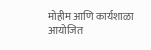मोहीम आणि कार्यशाळा आयोजित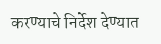करण्याचे निर्देश देण्यात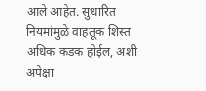आले आहेत. सुधारित नियमांमुळे वाहतूक शिस्त अधिक कडक होईल, अशी अपेक्षा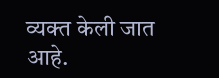व्यक्त केली जात आहे.